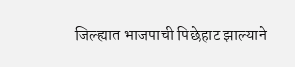जिल्ह्यात भाजपाची पिछेहाट झाल्याने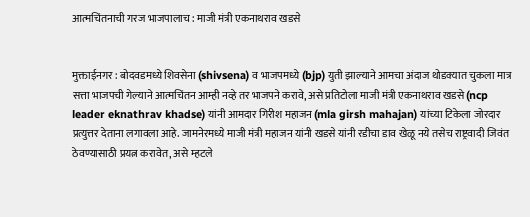आत्मचिंतनाची गरज भाजपालाच : माजी मंत्री एकनाथराव खडसे


मुक्ताईनगर : बोदवडमध्ये शिवसेना (shivsena) व भाजपमध्ये (bjp) युती झाल्याने आमचा अंदाज थोडक्यात चुकला मात्र सत्ता भाजपची गेल्याने आत्मचिंतन आम्ही नव्हे तर भाजपने करावे, असे प्रतिटोला माजी मंत्री एकनाथराव खडसे (ncp leader eknathrav khadse) यांनी आमदार गिरीश महाजन (mla girsh mahajan) यांच्या टिकेला जोरदार प्रत्युत्तर देताना लगावला आहे. जामनेरमध्ये माजी मंत्री महाजन यांनी खडसे यांनी रडीचा डाव खेळू नये तसेच राष्ट्रवादी जिवंत ठेवण्यासाठी प्रयत्न करावेत, असे म्हटले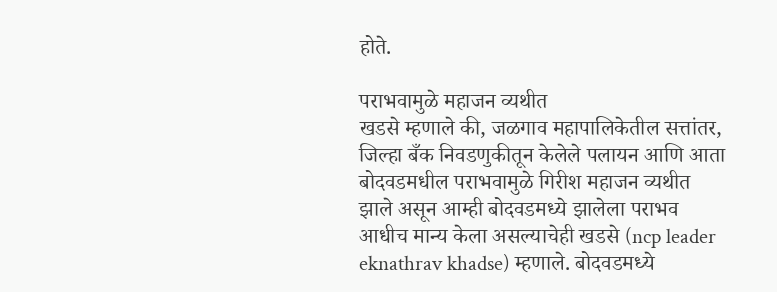होते.

पराभवामुळे महाजन व्यथीत
खडसे म्हणाले की, जळगाव महापालिकेतील सत्तांतर, जिल्हा बँक निवडणुकीतून केलेले पलायन आणि आता बोदवडमधील पराभवामुळे गिरीश महाजन व्यथीत झाले असून आम्ही बोदवडमध्ये झालेला पराभव आधीच मान्य केला असल्याचेही खडसे (ncp leader eknathrav khadse) म्हणाले. बोदवडमध्ये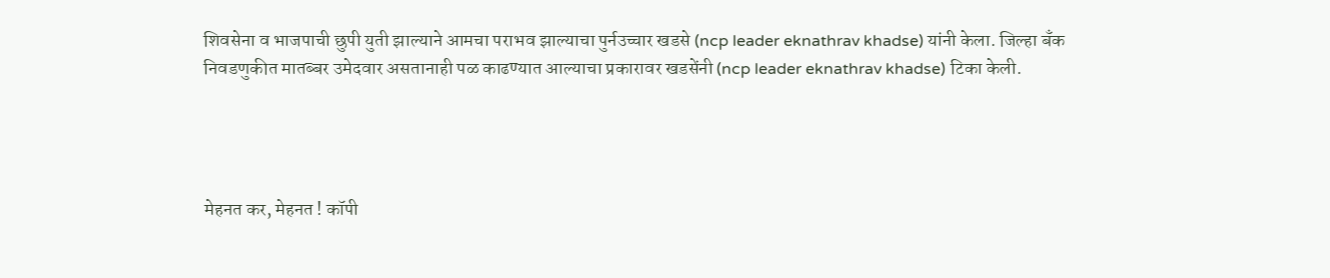शिवसेना व भाजपाची छुपी युती झाल्याने आमचा पराभव झाल्याचा पुर्नउच्चार खडसे (ncp leader eknathrav khadse) यांनी केला. जिल्हा बँक निवडणुकीत मातब्बर उमेदवार असतानाही पळ काढण्यात आल्याचा प्रकारावर खडसेंनी (ncp leader eknathrav khadse) टिका केली.




मेहनत कर, मेहनत ! कॉपी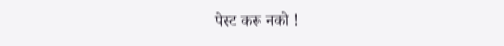पेस्ट करू नको !